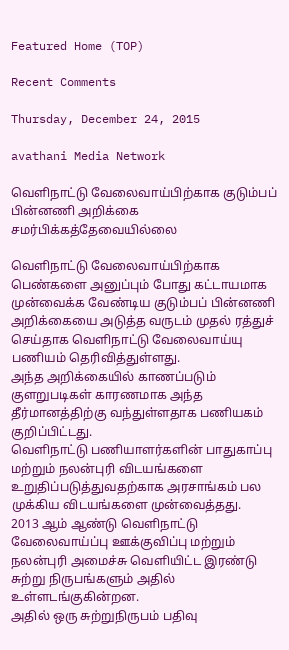Featured Home (TOP)

Recent Comments

Thursday, December 24, 2015

avathani Media Network

வௌிநாட்டு வேலைவாய்பிற்காக குடும்பப் பின்னணி அறிக்கை சமர்பிக்கத்தேவையில்லை

வௌிநாட்டு வேலைவாய்பிற்காக பெண்களை அனுப்பும் போது கட்டாயமாக முன்வைக்க வேண்டிய குடும்பப் பின்னணி அறிக்கையை அடுத்த வருடம் முதல் ரத்துச் செய்தாக வௌிநாட்டு வேலைவாய்யு பணியம் தெரிவித்துள்ளது.
அந்த அறிக்கையில் காணப்படும் குளறுபடிகள் காரணமாக அந்த தீர்மானத்திற்கு வந்துள்ளதாக பணியகம் குறிப்பிட்டது.
வெளிநாட்டு பணியாளர்களின் பாதுகாப்பு மற்றும் நலன்புரி விடயங்களை உறுதிப்படுத்துவதற்காக அரசாங்கம் பல முக்கிய விடயங்களை முன்வைத்தது.
2013 ஆம் ஆண்டு வௌிநாட்டு வேலைவாய்ப்பு ஊக்குவிப்பு மற்றும் நலன்புரி அமைச்சு வௌியிட்ட இரண்டு சுற்று நிருபங்களும் அதில் உள்ளடங்குகின்றன.
அதில் ஒரு சுற்றுநிருபம் பதிவு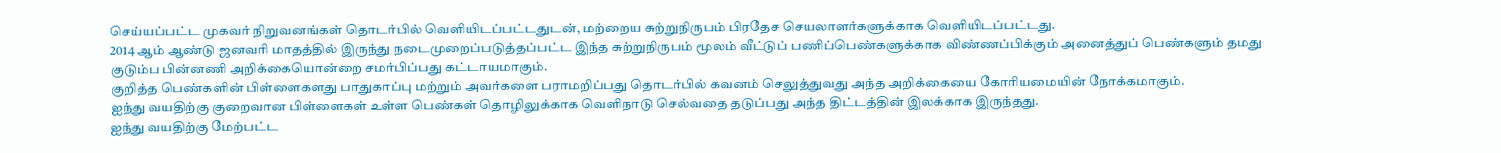செய்யப்பட்ட முகவர் நிறுவனங்கள் தொடர்பில் வௌியிடப்பட்டதுடன், மற்றைய சுற்றுநிருபம் பிரதேச செயலாளர்களுக்காக வௌியிடப்பட்டது.
2014 ஆம் ஆண்டு ஜனவரி மாதத்தில் இருந்து நடைமுறைப்படுத்தப்பட்ட இந்த சுற்றுநிருபம் மூலம் வீட்டுப் பணிப்பெண்களுக்காக விண்ணப்பிக்கும் அனைத்துப் பெண்களும் தமது குடும்ப பின்னணி அறிக்கையொன்றை சமர்பிப்பது கட்டாயமாகும்.
குறித்த பெண்களின் பிள்ளைகளது பாதுகாப்பு மற்றும் அவர்களை பராமறிப்பது தொடர்பில் கவனம் செலுத்துவது அந்த அறிக்கையை கோரியமையின் நோக்கமாகும்.
ஐந்து வயதிற்கு குறைவான பிள்ளைகள் உள்ள பெண்கள் தொழிலுக்காக வௌிநாடு செல்வதை தடுப்பது அந்த திட்டத்தின் இலக்காக இருந்தது.
ஐந்து வயதிற்கு மேற்பட்ட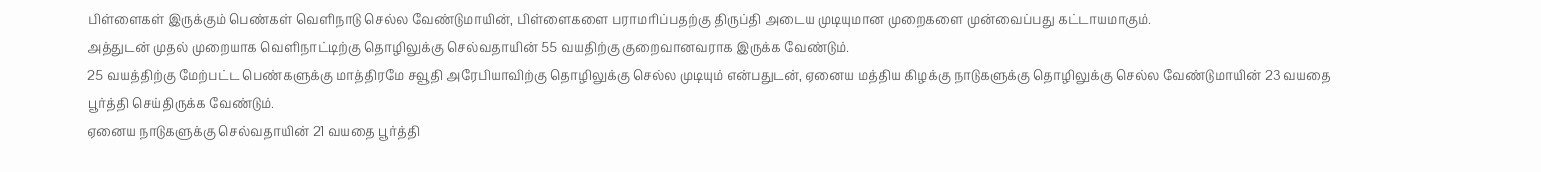பிள்ளைகள் இருக்கும் பெண்கள் வௌிநாடு செல்ல வேண்டுமாயின், பிள்ளைகளை பராமரிப்பதற்கு திருப்தி அடைய முடியுமான முறைகளை முன்வைப்பது கட்டாயமாகும்.
அத்துடன் முதல் முறையாக வௌிநாட்டிற்கு தொழிலுக்கு செல்வதாயின் 55 வயதிற்கு குறைவானவராக இருக்க வேண்டும்.
25 வயத்திற்கு மேற்பட்ட பெண்களுக்கு மாத்திரமே சவூதி அரேபியாவிற்கு தொழிலுக்கு செல்ல முடியும் என்பதுடன், ஏனைய மத்திய கிழக்கு நாடுகளுக்கு தொழிலுக்கு செல்ல வேண்டுமாயின் 23 வயதை பூர்த்தி செய்திருக்க வேண்டும்.
ஏனைய நாடுகளுக்கு செல்வதாயின் 21 வயதை பூர்த்தி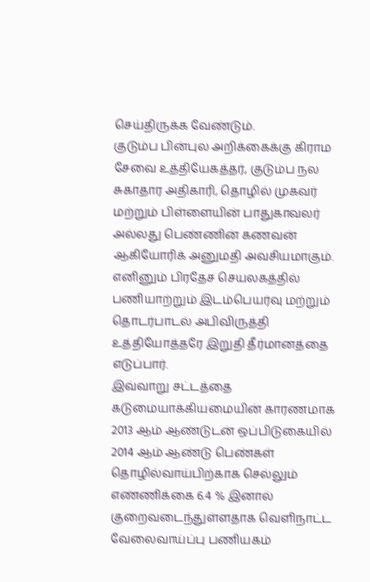செய்திருக்க வேண்டும்.
குடும்ப பின்புல அறிக்கைக்கு கிராம சேவை உத்தியேகத்தர், குடும்ப நல சுகாதார அதிகாரி, தொழில் முகவர் மற்றும் பிள்ளையின் பாதுகாவலர் அல்லது பெண்ணின் கணவன் ஆகியோரிக் அனுமதி அவசியமாகும்.
எனினும் பிரதேச செயலகத்தில் பணியாற்றும் இடம்பெயர்வு மற்றும் தொடர்பாடல் அபிவிருத்தி உத்தியோத்தரே இறுதி தீர்மானத்தை எடுப்பார்.
இவ்வாறு சட்டத்தை கடுமையாக்கியமையின் காரணமாக 2013 ஆம் ஆண்டுடன் ஒப்பிடுகையில் 2014 ஆம் ஆண்டு பெண்கள் தொழில்வாய்பிற்காக செல்லும் எண்ணிக்கை 6.4 % இனால் குறைவடைந்துள்ளதாக வௌிநாட்ட வேலைவாய்ப்பு பணியகம்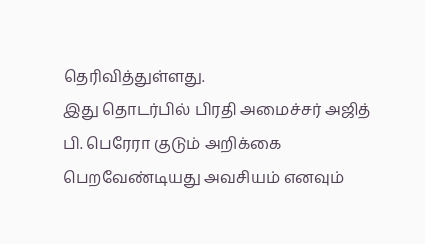தெரிவித்துள்ளது.
இது தொடர்பில் பிரதி அமைச்சர் அஜித் பி. பெரேரா குடும் அறிக்கை பெறவேண்டியது அவசியம் எனவும்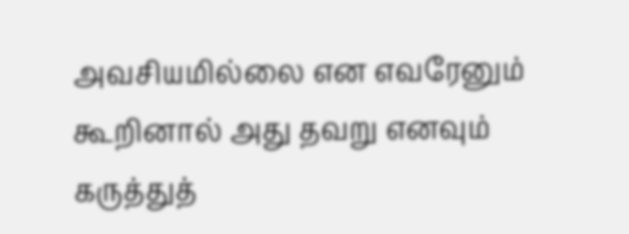அவசியமில்லை என எவரேனும் கூறினால் அது தவறு எனவும் கருத்துத்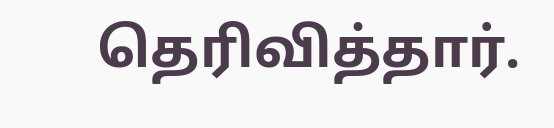தெரிவித்தார்.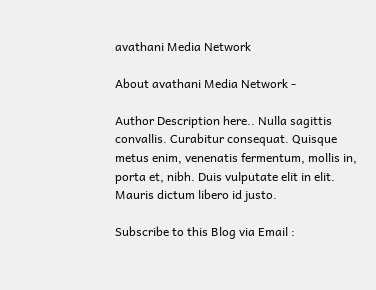avathani Media Network

About avathani Media Network -

Author Description here.. Nulla sagittis convallis. Curabitur consequat. Quisque metus enim, venenatis fermentum, mollis in, porta et, nibh. Duis vulputate elit in elit. Mauris dictum libero id justo.

Subscribe to this Blog via Email :